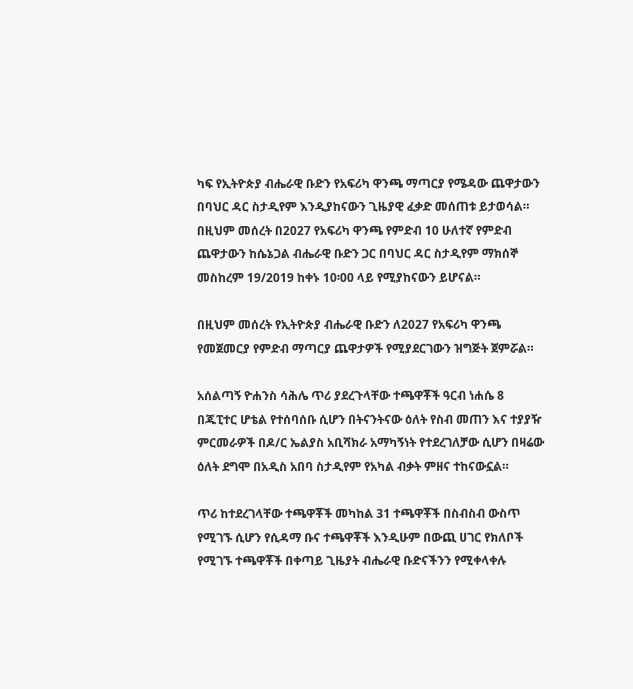ካፍ የኢትዮጵያ ብሔራዊ ቡድን የአፍሪካ ዋንጫ ማጣርያ የሜዳው ጨዋታውን በባህር ዳር ስታዲየም እንዲያከናውን ጊዜያዊ ፈቃድ መሰጠቱ ይታወሳል።
በዚህም መሰረት በ2027 የአፍሪካ ዋንጫ የምድብ 10 ሁለተኛ የምድብ ጨዋታውን ከሴኔጋል ብሔራዊ ቡድን ጋር በባህር ዳር ስታዲየም ማክሰኞ መስከረም 19/2019 ከቀኑ 10፡00 ላይ የሚያከናውን ይሆናል።

በዚህም መሰረት የኢትዮጵያ ብሔራዊ ቡድን ለ2027 የአፍሪካ ዋንጫ የመጀመርያ የምድብ ማጣርያ ጨዋታዎች የሚያደርገውን ዝግጅት ጀምሯል።

አሰልጣኝ ዮሐንስ ሳሕሌ ጥሪ ያደረጉላቸው ተጫዋቾች ዓርብ ነሐሴ 8 በጁፒተር ሆቴል የተሰባሰቡ ሲሆን በትናንትናው ዕለት የስብ መጠን እና ተያያዥ ምርመራዎች በዶ/ር ኤልያስ አቢሻክራ አማካኝነት የተደረገለቻው ሲሆን በዛሬው ዕለት ደግሞ በአዲስ አበባ ስታዲየም የአካል ብቃት ምዘና ተከናውኗል።

ጥሪ ከተደረገላቸው ተጫዋቾች መካከል 31 ተጫዋቾች በስብስብ ውስጥ የሚገኙ ሲሆን የሲዳማ ቡና ተጫዋቾች እንዲሁም በውጪ ሀገር የክለቦች የሚገኙ ተጫዋቾች በቀጣይ ጊዜያት ብሔራዊ ቡድናችንን የሚቀላቀሉ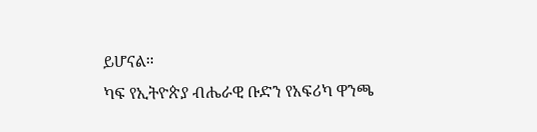ይሆናል።
ካፍ የኢትዮጵያ ብሔራዊ ቡድን የአፍሪካ ዋንጫ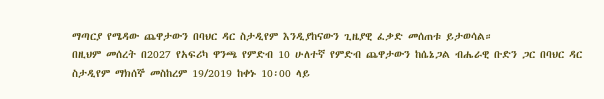ማጣርያ የሜዳው ጨዋታውን በባህር ዳር ስታዲየም እንዲያከናውን ጊዜያዊ ፈቃድ መሰጠቱ ይታወሳል።
በዚህም መሰረት በ2027 የአፍሪካ ዋንጫ የምድብ 10 ሁለተኛ የምድብ ጨዋታውን ከሴኔጋል ብሔራዊ ቡድን ጋር በባህር ዳር ስታዲየም ማክሰኞ መስከረም 19/2019 ከቀኑ 10፡00 ላይ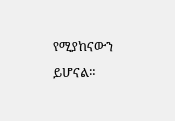የሚያከናውን ይሆናል።